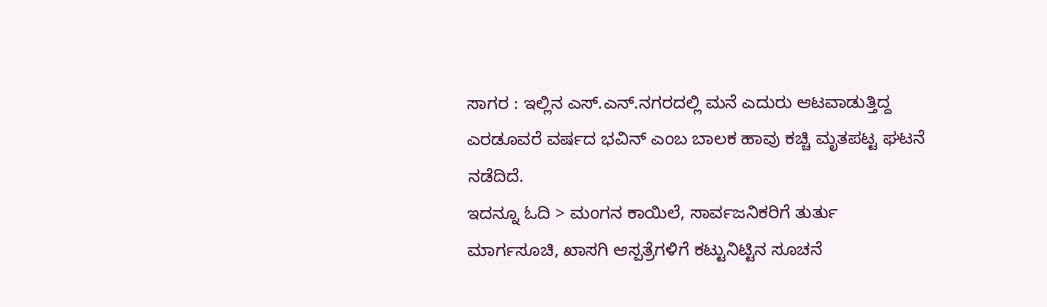ಸಾಗರ : ಇಲ್ಲಿನ ಎಸ್.ಎನ್.ನಗರದಲ್ಲಿ ಮನೆ ಎದುರು ಆಟವಾಡುತ್ತಿದ್ದ ಎರಡೂವರೆ ವರ್ಷದ ಭವಿನ್ ಎಂಬ ಬಾಲಕ ಹಾವು ಕಚ್ಚಿ ಮೃತಪಟ್ಟ ಘಟನೆ ನಡೆದಿದೆ.
ಇದನ್ನೂ ಓದಿ > ಮಂಗನ ಕಾಯಿಲೆ, ಸಾರ್ವಜನಿಕರಿಗೆ ತುರ್ತು ಮಾರ್ಗಸೂಚಿ, ಖಾಸಗಿ ಆಸ್ಪತ್ರೆಗಳಿಗೆ ಕಟ್ಟುನಿಟ್ಟಿನ ಸೂಚನೆ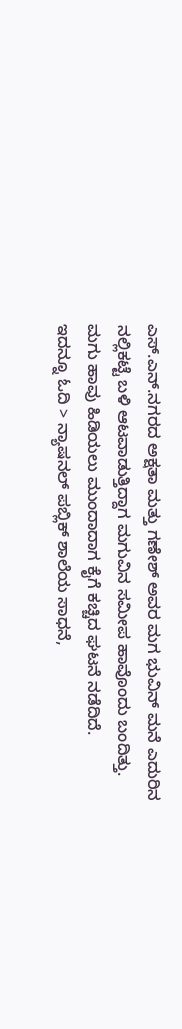ಎಸ್.ಎನ್.ನಗರದ ಅಕ್ಷತಾ ಮತ್ತು ಗಣೇಶ್ ಅವರ ಮಗ ಭುವಿನ್ ಮನೆ ಎದುರಿನ ನಲ್ಲಿಕಟ್ಟೆ ಬಳಿ ಆಟವಾಡುತ್ತಿದ್ದಾಗ ಮಗುವಿನ ಸಮೀಪ ಹಾವೊಂದು ಬಂದಿತ್ತು. ಮಗು ಹಾವು ಹಿಡಿಯಲು ಮುಂದಾದಾಗ ಕೈಗೆ ಕಚ್ಚಿದ ಘಟನೆ ನಡೆದಿದೆ.
ಇದನ್ನೂ ಓದಿ > ನ್ಯಾಷನಲ್ ಪಬ್ಲಿಕ್ ಶಾಲೆಯ ಸಾಧನೆ,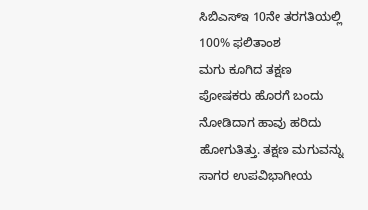ಸಿಬಿಎಸ್ಇ 10ನೇ ತರಗತಿಯಲ್ಲಿ 100% ಫಲಿತಾಂಶ
ಮಗು ಕೂಗಿದ ತಕ್ಷಣ ಪೋಷಕರು ಹೊರಗೆ ಬಂದು ನೋಡಿದಾಗ ಹಾವು ಹರಿದು ಹೋಗುತಿತ್ತು. ತಕ್ಷಣ ಮಗುವನ್ನು ಸಾಗರ ಉಪವಿಭಾಗೀಯ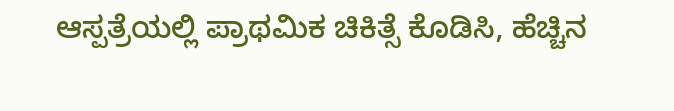ಆಸ್ಪತ್ರೆಯಲ್ಲಿ ಪ್ರಾಥಮಿಕ ಚಿಕಿತ್ಸೆ ಕೊಡಿಸಿ, ಹೆಚ್ಚಿನ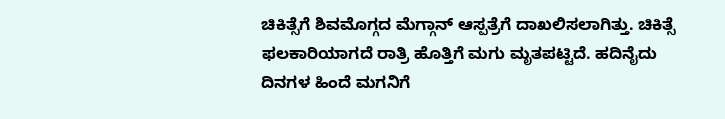ಚಿಕಿತ್ಸೆಗೆ ಶಿವಮೊಗ್ಗದ ಮೆಗ್ಗಾನ್ ಆಸ್ಪತ್ರೆಗೆ ದಾಖಲಿಸಲಾಗಿತ್ತು. ಚಿಕಿತ್ಸೆ ಫಲಕಾರಿಯಾಗದೆ ರಾತ್ರಿ ಹೊತ್ತಿಗೆ ಮಗು ಮೃತಪಟ್ಟಿದೆ. ಹದಿನೈದು ದಿನಗಳ ಹಿಂದೆ ಮಗನಿಗೆ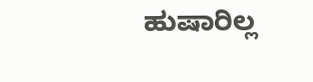ಹುಷಾರಿಲ್ಲ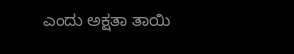ಎಂದು ಅಕ್ಷತಾ ತಾಯಿ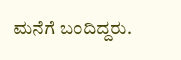ಮನೆಗೆ ಬಂದಿದ್ದರು.